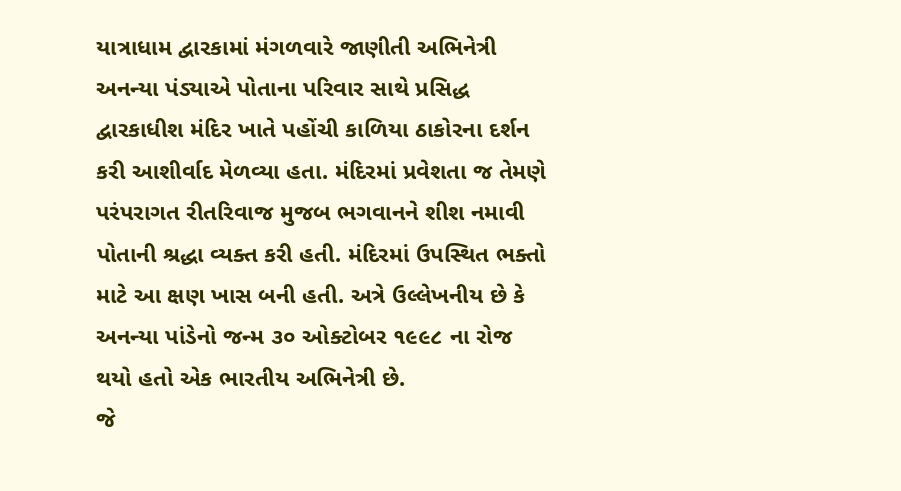યાત્રાધામ દ્વારકામાં મંગળવારે જાણીતી અભિનેત્રી અનન્યા પંડ્યાએ પોતાના પરિવાર સાથે પ્રસિદ્ધ દ્વારકાધીશ મંદિર ખાતે પહોંચી કાળિયા ઠાકોરના દર્શન કરી આશીર્વાદ મેળવ્યા હતા. મંદિરમાં પ્રવેશતા જ તેમણે પરંપરાગત રીતરિવાજ મુજબ ભગવાનને શીશ નમાવી પોતાની શ્રદ્ધા વ્યક્ત કરી હતી. મંદિરમાં ઉપસ્થિત ભક્તો માટે આ ક્ષણ ખાસ બની હતી. અત્રે ઉલ્લેખનીય છે કે અનન્યા પાંડેનો જન્મ ૩૦ ઓક્ટોબર ૧૯૯૮ ના રોજ થયો હતો એક ભારતીય અભિનેત્રી છે.
જે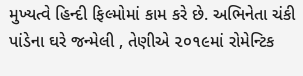મુખ્યત્વે હિન્દી ફિલ્મોમાં કામ કરે છે. અભિનેતા ચંકી પાંડેના ઘરે જન્મેલી , તેણીએ ૨૦૧૯માં રોમેન્ટિક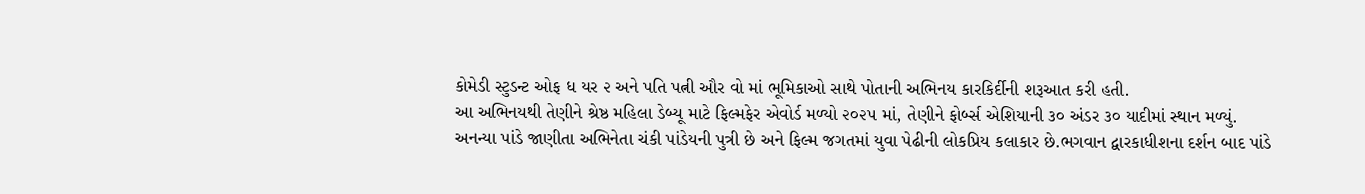કોમેડી સ્ટુડન્ટ ઓફ ધ યર ૨ અને પતિ પત્ની ઔર વો માં ભૂમિકાઓ સાથે પોતાની અભિનય કારકિર્દીની શરૂઆત કરી હતી.
આ અભિનયથી તેણીને શ્રેષ્ઠ મહિલા ડેબ્યૂ માટે ફિલ્મફેર એવોર્ડ મળ્યો ૨૦૨૫ માં, તેણીને ફોર્બ્સ એશિયાની ૩૦ અંડર ૩૦ યાદીમાં સ્થાન મળ્યું. અનન્યા પાંડે જાણીતા અભિનેતા ચંકી પાંડેયની પુત્રી છે અને ફિલ્મ જગતમાં યુવા પેઢીની લોકપ્રિય કલાકાર છે.ભગવાન દ્વારકાધીશના દર્શન બાદ પાંડે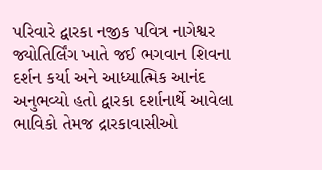પરિવારે દ્વારકા નજીક પવિત્ર નાગેશ્વર જ્યોતિર્લિંગ ખાતે જઈ ભગવાન શિવના દર્શન કર્યા અને આધ્યાત્મિક આનંદ અનુભવ્યો હતો દ્વારકા દર્શાનાર્થે આવેલા ભાવિકો તેમજ દ્રારકાવાસીઓ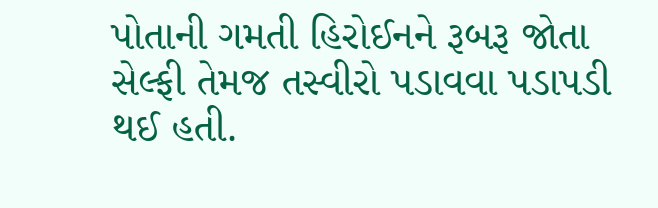પોતાની ગમતી હિરોઈનને રૂબરૂ જોતા સેલ્ફી તેમજ તસ્વીરો પડાવવા પડાપડી થઈ હતી.